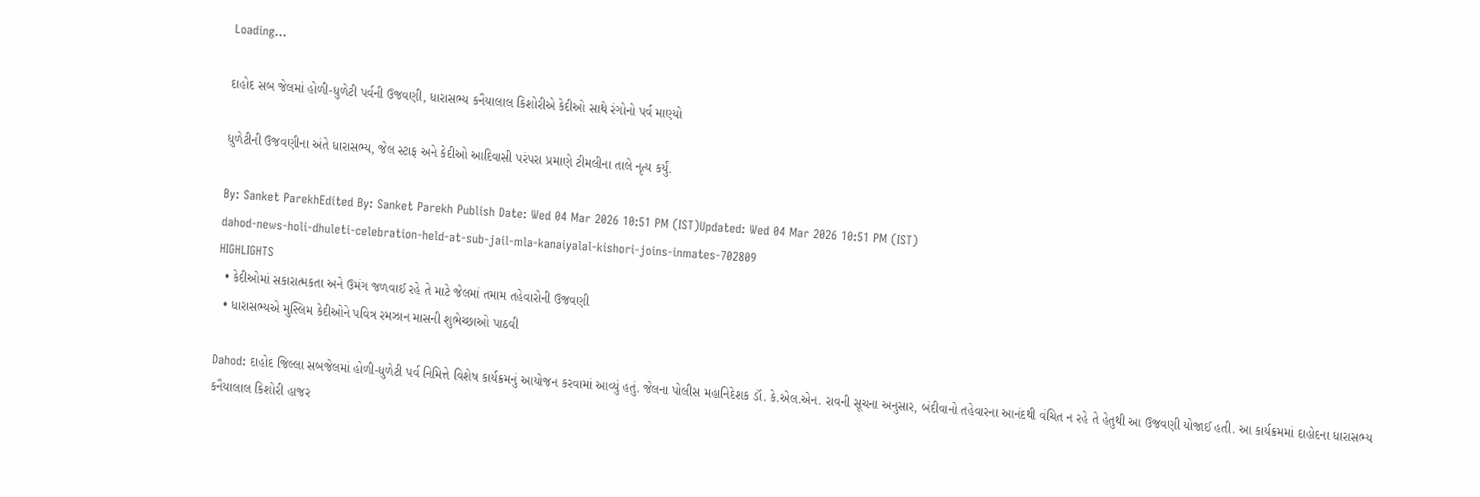Loading...

દાહોદ સબ જેલમાં હોળી-ધુળેટી પર્વની ઉજવણી, ધારાસભ્ય કનૈયાલાલ કિશોરીએ કેદીઓ સાથે રંગોનો પર્વ માણ્યો

ધુળેટીની ઉજવણીના અંતે ધારાસભ્ય, જેલ સ્ટાફ અને કેદીઓ આદિવાસી પરંપરા પ્રમાણે ટીમલીના તાલે નૃત્ય કર્યું.

By: Sanket ParekhEdited By: Sanket Parekh Publish Date: Wed 04 Mar 2026 10:51 PM (IST)Updated: Wed 04 Mar 2026 10:51 PM (IST)
dahod-news-holi-dhuleti-celebration-held-at-sub-jail-mla-kanaiyalal-kishori-joins-inmates-702809
HIGHLIGHTS
  • કેદીઓમાં સકારાત્મકતા અને ઉમંગ જળવાઈ રહે તે માટે જેલમાં તમામ તહેવારોની ઉજવણી
  • ધારાસભ્યએ મુસ્લિમ કેદીઓને પવિત્ર રમઝાન માસની શુભેચ્છાઓ પાઠવી

Dahod: દાહોદ જિલ્લા સબજેલમાં હોળી-ધુળેટી પર્વ નિમિત્તે વિશેષ કાર્યક્રમનું આયોજન કરવામાં આવ્યું હતું. જેલના પોલીસ મહાનિદેશક ડૉ. કે.એલ.એન. રાવની સૂચના અનુસાર, બંદીવાનો તહેવારના આનંદથી વંચિત ન રહે તે હેતુથી આ ઉજવણી યોજાઈ હતી. આ કાર્યક્રમમાં દાહોદના ધારાસભ્ય કનૈયાલાલ કિશોરી હાજર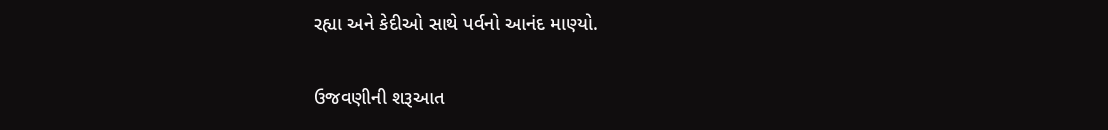રહ્યા અને કેદીઓ સાથે પર્વનો આનંદ માણ્યો.

ઉજવણીની શરૂઆત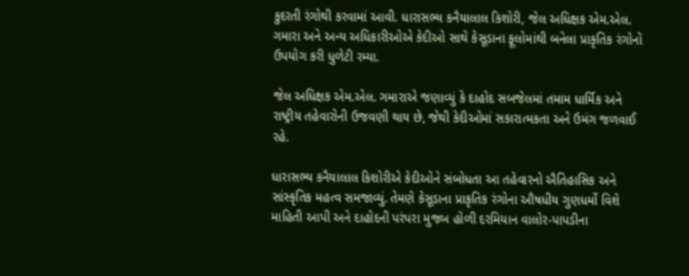કુદરતી રંગોથી કરવામાં આવી. ધારાસભ્ય કનૈયાલાલ કિશોરી, જેલ અધિક્ષક એમ.એલ. ગમારા અને અન્ય અધિકારીઓએ કેદીઓ સાથે કેસૂડાના ફૂલોમાંથી બનેલા પ્રાકૃતિક રંગોનો ઉપયોગ કરી ધુળેટી રમ્યા.

જેલ અધિક્ષક એમ.એલ. ગમારાએ જણાવ્યું કે દાહોદ સબજેલમાં તમામ ધાર્મિક અને રાષ્ટ્રીય તહેવારોની ઉજવણી થાય છે, જેથી કેદીઓમાં સકારાત્મકતા અને ઉમંગ જળવાઈ રહે.

ધારાસભ્ય કનૈયાલાલ કિશોરીએ કેદીઓને સંબોધતા આ તહેવારનો ઐતિહાસિક અને સાંસ્કૃતિક મહત્વ સમજાવ્યું. તેમણે કેસૂડાના પ્રાકૃતિક રંગોના ઔષધીય ગુણધર્મો વિશે માહિતી આપી અને દાહોદની પરંપરા મુજબ હોળી દરમિયાન વાલોર-પાપડીના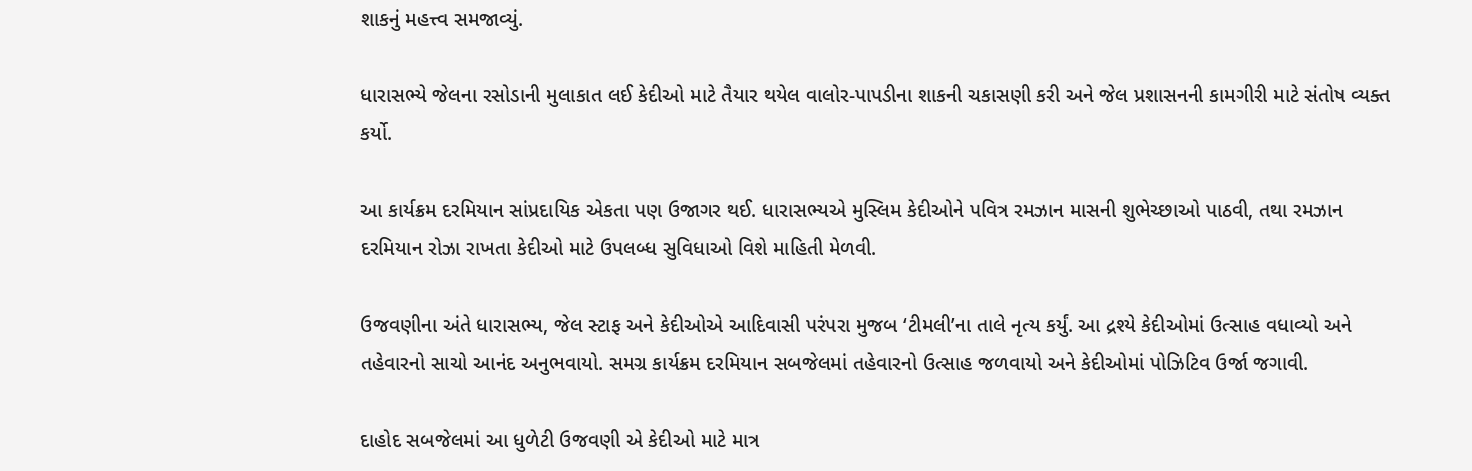શાકનું મહત્ત્વ સમજાવ્યું.

ધારાસભ્યે જેલના રસોડાની મુલાકાત લઈ કેદીઓ માટે તૈયાર થયેલ વાલોર-પાપડીના શાકની ચકાસણી કરી અને જેલ પ્રશાસનની કામગીરી માટે સંતોષ વ્યક્ત કર્યો.

આ કાર્યક્રમ દરમિયાન સાંપ્રદાયિક એકતા પણ ઉજાગર થઈ. ધારાસભ્યએ મુસ્લિમ કેદીઓને પવિત્ર રમઝાન માસની શુભેચ્છાઓ પાઠવી, તથા રમઝાન દરમિયાન રોઝા રાખતા કેદીઓ માટે ઉપલબ્ધ સુવિધાઓ વિશે માહિતી મેળવી.

ઉજવણીના અંતે ધારાસભ્ય, જેલ સ્ટાફ અને કેદીઓએ આદિવાસી પરંપરા મુજબ ‘ટીમલી’ના તાલે નૃત્ય કર્યું. આ દ્રશ્યે કેદીઓમાં ઉત્સાહ વધાવ્યો અને તહેવારનો સાચો આનંદ અનુભવાયો. સમગ્ર કાર્યક્રમ દરમિયાન સબજેલમાં તહેવારનો ઉત્સાહ જળવાયો અને કેદીઓમાં પોઝિટિવ ઉર્જા જગાવી.

દાહોદ સબજેલમાં આ ધુળેટી ઉજવણી એ કેદીઓ માટે માત્ર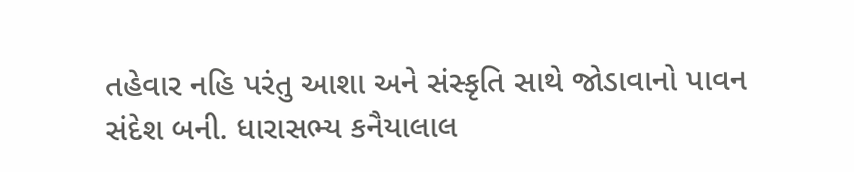તહેવાર નહિ પરંતુ આશા અને સંસ્કૃતિ સાથે જોડાવાનો પાવન સંદેશ બની. ધારાસભ્ય કનૈયાલાલ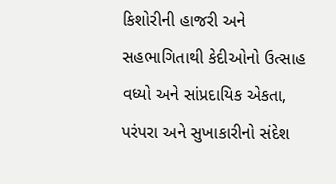કિશોરીની હાજરી અને સહભાગિતાથી કેદીઓનો ઉત્સાહ વધ્યો અને સાંપ્રદાયિક એકતા, પરંપરા અને સુખાકારીનો સંદેશ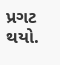પ્રગટ થયો.